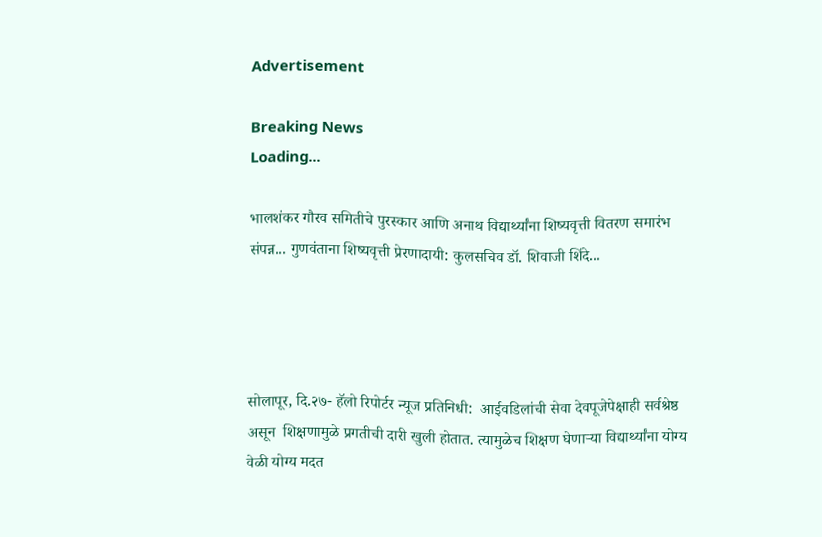Advertisement

Breaking News
Loading...

भालशंकर गौरव समितीचे पुरस्कार आणि अनाथ विद्यार्थ्यांना शिष्यवृत्ती वितरण समारंभ संपन्न... गुणवंताना शिष्यवृत्ती प्रेरणादायी: कुलसचिव डॉ. शिवाजी शिंदे...




सोलापूर, दि.२७- हॅलो रिपोर्टर न्यूज प्रतिनिधी:  आईवडिलांची सेवा देवपूजेपेक्षाही सर्वश्रेष्ठ असून  शिक्षणामुळे प्रगतीची दारी खुली होतात. त्यामुळेच शिक्षण घेणाऱ्या विद्यार्थ्यांना योग्य वेळी योग्य मदत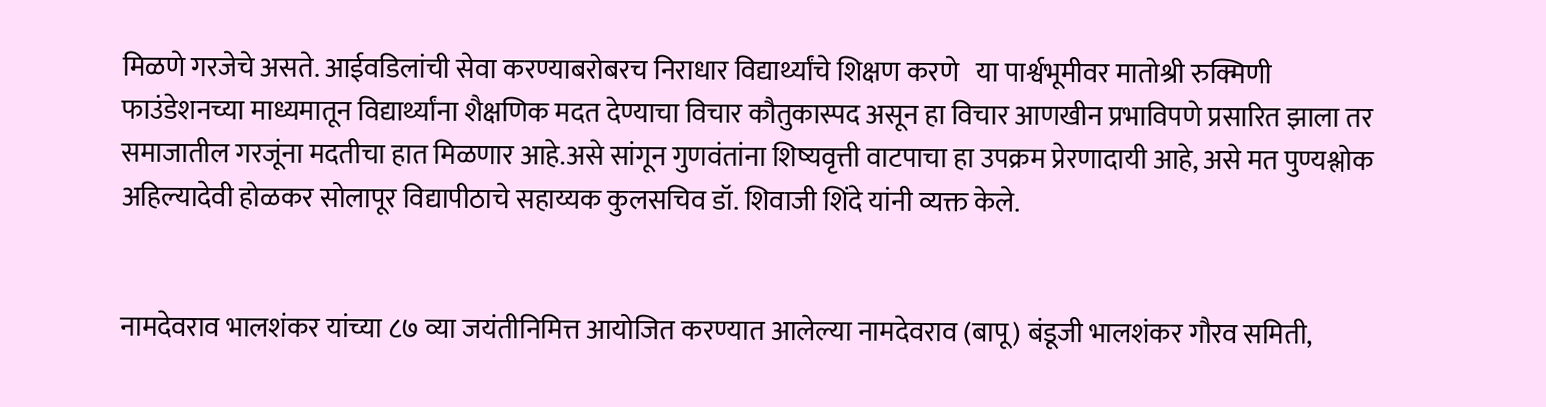मिळणे गरजेचे असते. आईवडिलांची सेवा करण्याबरोबरच निराधार विद्यार्थ्यांचे शिक्षण करणे   या पार्श्वभूमीवर मातोश्री रुक्मिणी फाउंडेशनच्या माध्यमातून विद्यार्थ्यांना शैक्षणिक मदत देण्याचा विचार कौतुकास्पद असून हा विचार आणखीन प्रभाविपणे प्रसारित झाला तर समाजातील गरजूंना मदतीचा हात मिळणार आहे.असे सांगून गुणवंतांना शिष्यवृत्ती वाटपाचा हा उपक्रम प्रेरणादायी आहे, असे मत पुण्यश्लोक अहिल्यादेवी होळकर सोलापूर विद्यापीठाचे सहाय्यक कुलसचिव डॉ. शिवाजी शिंदे यांनी व्यक्त केले.


नामदेवराव भालशंकर यांच्या ८७ व्या जयंतीनिमित्त आयोजित करण्यात आलेल्या नामदेवराव (बापू) बंडूजी भालशंकर गौरव समिती,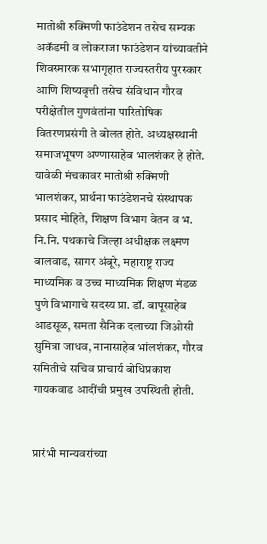मातोश्री रुक्मिणी फाउंडेशन तसेच सम्यक अकॅडमी व लोकराजा फाउंडेशन यांच्यावतीने शिवस्मारक सभागृहात राज्यस्तरीय पुरस्कार आणि शिष्यवृत्ती तसेच संविधान गौरव परीक्षेतील गुणवंतांना पारितोषिक वितरणप्रसंगी ते बोलत होते. अध्यक्षस्थानी समाजभूषण अण्णासाहेब भालशंकर हे होते. यावेळी मंचकावर मातोश्री रुक्मिणी भालशंकर, प्रार्थना फाउंडेशनचे संस्थापक प्रसाद मोहिते, शिक्षण विभाग वेतन व भ. नि.नि. पथकाचे जिल्हा अधीक्षक लक्ष्मण बालवाड, सागर अंबूरे, महाराष्ट्र राज्य माध्यमिक व उच्च माध्यमिक शिक्षण मंडळ पुणे विभागाचे सदस्य प्रा. डॉ. बापूसाहेब आडसूळ, समता सैनिक दलाच्या जिओसी सुमित्रा जाधव, नानासाहेब भांलशंकर, गौरव समितीचे सचिव प्राचार्य बोधिप्रकाश गायकवाड आदींची प्रमुख उपस्थिती होती.


प्रारंभी मान्यवरांच्या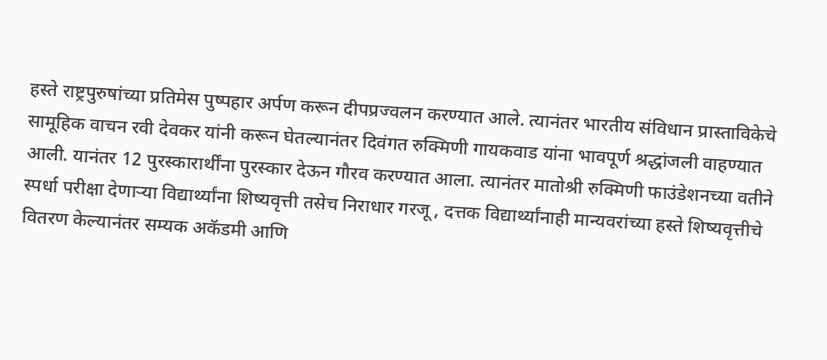हस्ते राष्ट्रपुरुषांच्या प्रतिमेस पुष्पहार अर्पण करून दीपप्रज्वलन करण्यात आले. त्यानंतर भारतीय संविधान प्रास्ताविकेचे सामूहिक वाचन रवी देवकर यांनी करून घेतल्यानंतर दिवंगत रुक्मिणी गायकवाड यांना भावपूर्ण श्रद्धांजली वाहण्यात आली. यानंतर 12 पुरस्कारार्थींना पुरस्कार देऊन गौरव करण्यात आला. त्यानंतर मातोश्री रुक्मिणी फाउंडेशनच्या वतीने स्पर्धा परीक्षा देणाऱ्या विद्यार्थ्यांना शिष्यवृत्ती तसेच निराधार गरजू , दत्तक विद्यार्थ्यांनाही मान्यवरांच्या हस्ते शिष्यवृत्तीचे वितरण केल्यानंतर सम्यक अकॅडमी आणि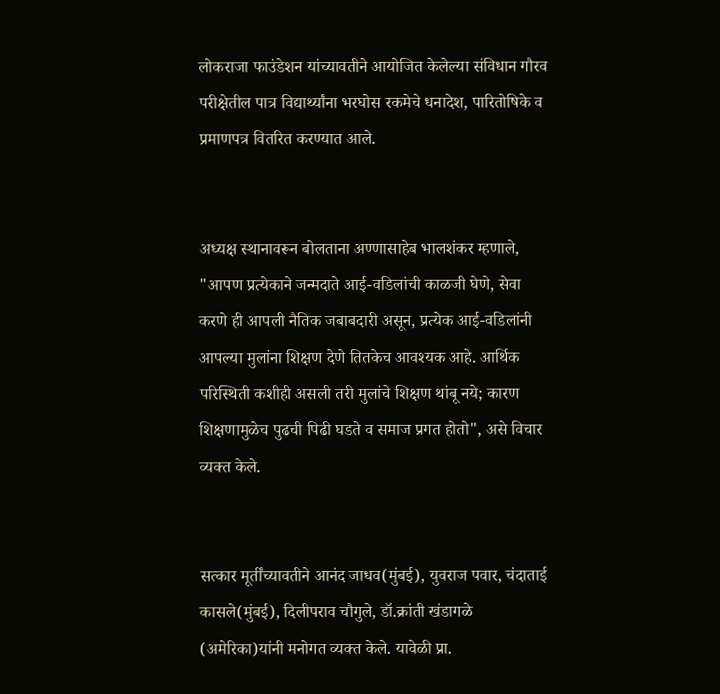लोकराजा फाउंडेशन यांच्यावतीने आयोजित केलेल्या संविधान गौरव परीक्षेतील पात्र विद्यार्थ्यांना भरघोस रकमेचे धनादेश, पारितोषिके व प्रमाणपत्र वितरित करण्यात आले.


अध्यक्ष स्थानावरून बोलताना अण्णासाहेब भालशंकर म्हणाले, "आपण प्रत्येकाने जन्मदाते आई-वडिलांची काळजी घेणे, सेवा करणे ही आपली नैतिक जबाबदारी असून, प्रत्येक आई-वडिलांनी आपल्या मुलांना शिक्षण देणे तितकेच आवश्यक आहे. आर्थिक परिस्थिती कशीही असली तरी मुलांचे शिक्षण थांबू नये; कारण शिक्षणामुळेच पुढची पिढी घडते व समाज प्रगत होतो", असे विचार व्यक्त केले.


सत्कार मूर्तींच्यावतीने आनंद जाधव(मुंबई), युवराज पवार, चंदाताई कासले(मुंबई), दिलीपराव चौगुले, डॉ.क्रांती खंडागळे (अमेरिका)यांनी मनोगत व्यक्त केले. यावेळी प्रा.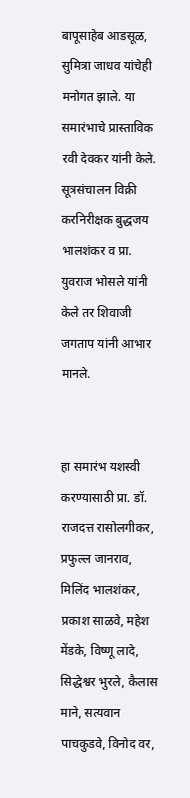बापूसाहेब आडसूळ, सुमित्रा जाधव यांचेही मनोगत झाले. या समारंभाचे प्रास्ताविक रवी देवकर यांनी केले. सूत्रसंचालन विक्री करनिरीक्षक बुद्धजय भालशंकर व प्रा. युवराज भोसले यांनी केले तर शिवाजी जगताप यांनी आभार मानले.


हा समारंभ यशस्वी करण्यासाठी प्रा. डॉ. राजदत्त रासोलगीकर, प्रफुल्ल जानराव, मिलिंद भालशंकर, प्रकाश साळवे, महेश मेंडके, विष्णू लादे, सिद्धेश्वर भुरले, कैलास माने, सत्यवान पाचकुडवे, विनोद वर,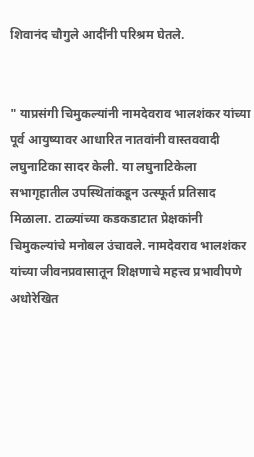शिवानंद चौगुले आदींनी परिश्रम घेतले.


" याप्रसंगी चिमुकल्यांनी नामदेवराव भालशंकर यांच्या पूर्व आयुष्यावर आधारित नातवांनी वास्तववादी लघुनाटिका सादर केली. या लघुनाटिकेला सभागृहातील उपस्थितांकडून उत्स्फूर्त प्रतिसाद मिळाला. टाळ्यांच्या कडकडाटात प्रेक्षकांनी चिमुकल्यांचे मनोबल उंचावले. नामदेवराव भालशंकर यांच्या जीवनप्रवासातून शिक्षणाचे महत्त्व प्रभावीपणे अधोरेखित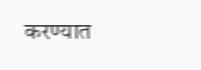करण्यात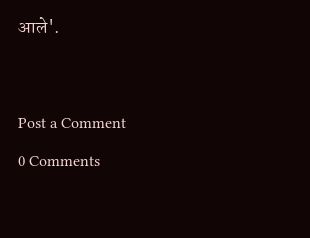आले'.




Post a Comment

0 Comments